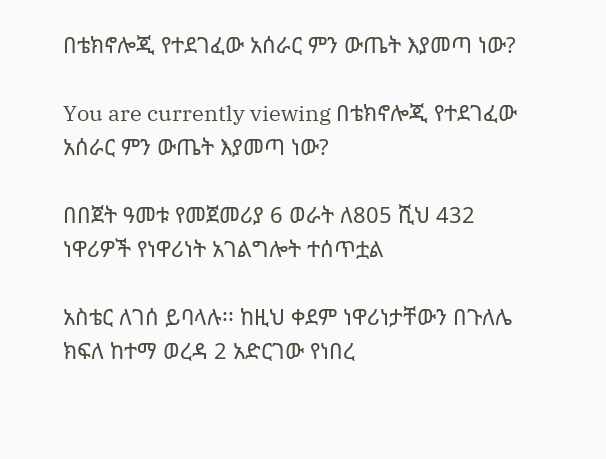በቴክኖሎጂ የተደገፈው አሰራር ምን ውጤት እያመጣ ነው?

You are currently viewing በቴክኖሎጂ የተደገፈው አሰራር ምን ውጤት እያመጣ ነው?

በበጀት ዓመቱ የመጀመሪያ 6 ወራት ለ805 ሺህ 432 ነዋሪዎች የነዋሪነት አገልግሎት ተሰጥቷል

አስቴር ለገሰ ይባላሉ፡፡ ከዚህ ቀደም ነዋሪነታቸውን በጉለሌ ክፍለ ከተማ ወረዳ 2 አድርገው የነበረ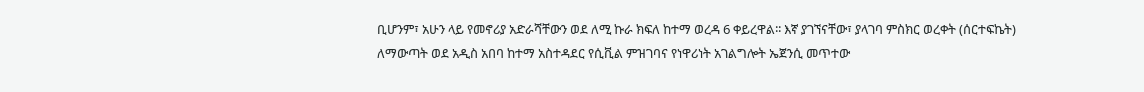ቢሆንም፣ አሁን ላይ የመኖሪያ አድራሻቸውን ወደ ለሚ ኩራ ክፍለ ከተማ ወረዳ 6 ቀይረዋል፡፡ እኛ ያገኘናቸው፣ ያላገባ ምስክር ወረቀት (ሰርተፍኬት) ለማውጣት ወደ አዲስ አበባ ከተማ አስተዳደር የሲቪል ምዝገባና የነዋሪነት አገልግሎት ኤጀንሲ መጥተው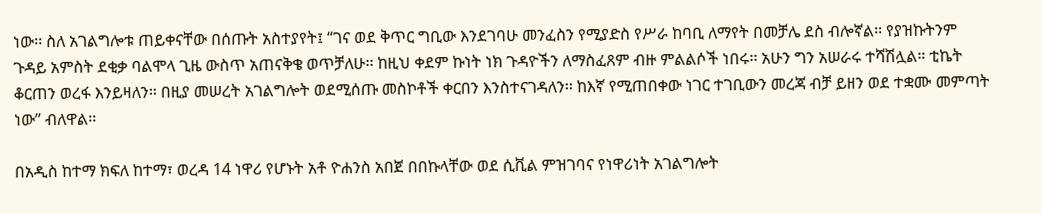ነው፡፡ ስለ አገልግሎቱ ጠይቀናቸው በሰጡት አስተያየት፤ “ገና ወደ ቅጥር ግቢው እንደገባሁ መንፈስን የሚያድስ የሥራ ከባቢ ለማየት በመቻሌ ደስ ብሎኛል፡፡ የያዝኩትንም ጉዳይ አምስት ደቂቃ ባልሞላ ጊዜ ውስጥ አጠናቅቄ ወጥቻለሁ፡፡ ከዚህ ቀደም ኩነት ነክ ጉዳዮችን ለማስፈጸም ብዙ ምልልሶች ነበሩ፡፡ አሁን ግን አሠራሩ ተሻሽሏል። ቲኬት ቆርጠን ወረፋ እንይዛለን፡፡ በዚያ መሠረት አገልግሎት ወደሚሰጡ መስኮቶች ቀርበን እንስተናገዳለን፡፡ ከእኛ የሚጠበቀው ነገር ተገቢውን መረጃ ብቻ ይዘን ወደ ተቋሙ መምጣት ነው” ብለዋል፡፡

በአዲስ ከተማ ክፍለ ከተማ፣ ወረዳ 14 ነዋሪ የሆኑት አቶ ዮሐንስ አበጀ በበኩላቸው ወደ ሲቪል ምዝገባና የነዋሪነት አገልግሎት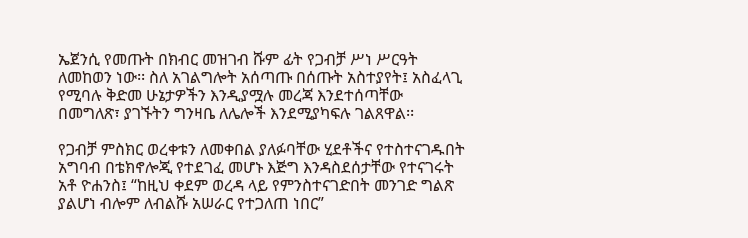ኤጀንሲ የመጡት በክብር መዝገብ ሹም ፊት የጋብቻ ሥነ ሥርዓት ለመከወን ነው፡፡ ስለ አገልግሎት አሰጣጡ በሰጡት አስተያየት፤ አስፈላጊ የሚባሉ ቅድመ ሁኔታዎችን እንዲያሟሉ መረጃ እንደተሰጣቸው በመግለጽ፣ ያገኙትን ግንዛቤ ለሌሎች እንደሚያካፍሉ ገልጸዋል፡፡

የጋብቻ ምስክር ወረቀቱን ለመቀበል ያለፉባቸው ሂደቶችና የተስተናገዱበት አግባብ በቴክኖሎጂ የተደገፈ መሆኑ እጅግ እንዳስደሰታቸው የተናገሩት አቶ ዮሐንስ፤ “ከዚህ ቀደም ወረዳ ላይ የምንስተናገድበት መንገድ ግልጽ ያልሆነ ብሎም ለብልሹ አሠራር የተጋለጠ ነበር”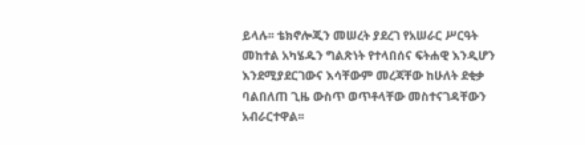ይላሉ፡፡ ቴክኖሎጂን መሠረት ያደረገ የአሠራር ሥርዓት መከተል አካሄዱን ግልጽነት የተላበሰና ፍትሐዊ እንዲሆን እንደሚያደርገውና እሳቸውም መረጃቸው ከሁለት ደቂቃ ባልበለጠ ጊዜ ውስጥ ወጥቶላቸው መስተናገዳቸውን አብራርተዋል፡፡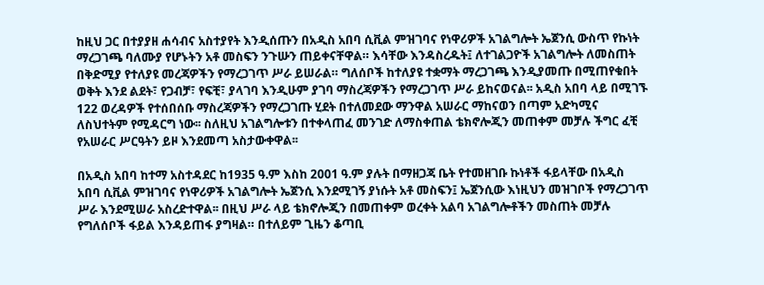ከዚህ ጋር በተያያዘ ሐሳብና አስተያየት እንዲሰጡን በአዲስ አበባ ሲቪል ምዝገባና የነዋሪዎች አገልግሎት ኤጀንሲ ውስጥ የኩነት ማረጋገጫ ባለሙያ የሆኑትን አቶ መስፍን ንጉሡን ጠይቀናቸዋል። እሳቸው እንዳስረዱት፤ ለተገልጋዮች አገልግሎት ለመስጠት በቅድሚያ የተለያዩ መረጃዎችን የማረጋገጥ ሥራ ይሠራል። ግለሰቦች ከተለያዩ ተቋማት ማረጋገጫ እንዲያመጡ በሚጠየቁበት ወቅት እንደ ልደት፣ የጋብቻ፣ የፍቺ፣ ያላገባ እንዲሁም ያገባ ማስረጃዎችን የማረጋገጥ ሥራ ይከናወናል፡፡ አዲስ አበባ ላይ በሚገኙ 122 ወረዳዎች የተሰበሰቡ ማስረጃዎችን የማረጋገጡ ሂደት በተለመደው ማንዋል አሠራር ማከናወን በጣም አድካሚና ለስህተትም የሚዳርግ ነው፡፡ ስለዚህ አገልግሎቱን በተቀላጠፈ መንገድ ለማስቀጠል ቴክኖሎጂን መጠቀም መቻሉ ችግር ፈቺ የአሠራር ሥርዓትን ይዞ እንደመጣ አስታውቀዋል፡፡

በአዲስ አበባ ከተማ አስተዳደር ከ1935 ዓ.ም እስከ 2001 ዓ.ም ያሉት በማዘጋጃ ቤት የተመዘገቡ ኩነቶች ፋይላቸው በአዲስ አበባ ሲቪል ምዝገባና የነዋሪዎች አገልግሎት ኤጀንሲ እንደሚገኝ ያነሱት አቶ መስፍን፤ ኤጀንሲው እነዚህን መዝገቦች የማረጋገጥ ሥራ እንደሚሠራ አስረድተዋል፡፡ በዚህ ሥራ ላይ ቴክኖሎጂን በመጠቀም ወረቀት አልባ አገልግሎቶችን መስጠት መቻሉ የግለሰቦች ፋይል እንዳይጠፋ ያግዛል። በተለይም ጊዜን ቆጣቢ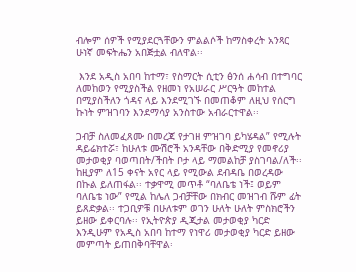ብሎም ሰዎች የሚያደርጓቸውን ምልልሶች ከማስቀረት አንጻር ሁነኛ መፍትሔን አበጅቷል ብለዋል፡፡

 እንደ አዲስ አበባ ከተማ፣ የስማርት ሲቲን ፅንሰ ሐሳብ በተግባር ለመከወን የሚያስችል የዘመነ የአሠራር ሥርዓት መከተል በሚያስችለን ጎዳና ላይ እንደሚገኙ በመጠቆም ለዚህ የሰርግ ኩነት ምዝገባን እንደማሳያ አንስተው አብራርተዋል፡፡

ጋብቻ ስለመፈጸሙ በመረጃ የታገዘ ምዝገባ ይካሄዳል” የሚሉት ዳይሬክተሯ፣ ከሁለቱ ሙሽሮች አንዳቸው በቅድሚያ የመኖሪያ መታወቂያ ባወጣበት/ችበት ቦታ ላይ ማመልከቻ ያስገባል/ለች፡፡ ከዚያም ለ15 ቀናት አየር ላይ የሚውል ደብዳቤ በወረዳው በኩል ይለጠፋል፡፡ ተቃዋሚ መጥቶ “ባለቤቴ ነች፤ ወይም ባለቤቴ ነው” የሚል ከሌለ ጋብቻቸው በክብር መዝገብ ሹም ፊት ይጸድቃል፡፡ ተጋቢዎቹ በሁለቱም ወገን ሁለት ሁለት ምስክሮችን ይዘው ይቀርባሉ፡፡ የኢትዮጵያ ዲጂታል መታወቂያ ካርድ እንዲሁም የአዲስ አበባ ከተማ የነዋሪ መታወቂያ ካርድ ይዘው መምጣት ይጠበቅባቸዋል፡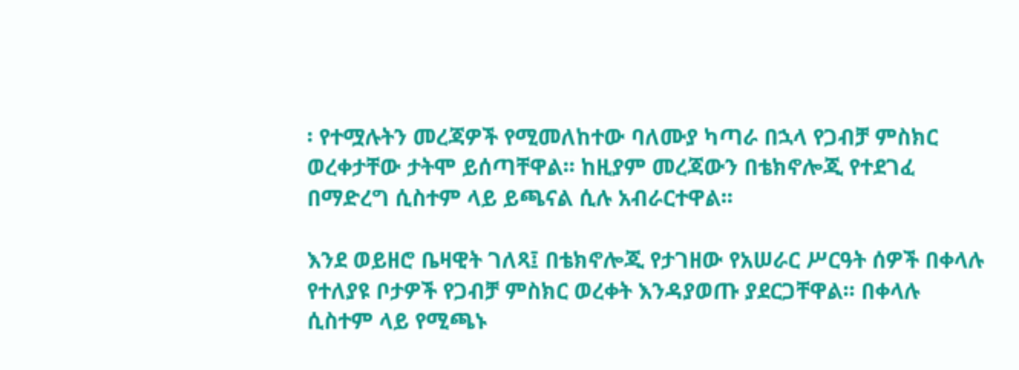፡ የተሟሉትን መረጃዎች የሚመለከተው ባለሙያ ካጣራ በኋላ የጋብቻ ምስክር ወረቀታቸው ታትሞ ይሰጣቸዋል፡፡ ከዚያም መረጃውን በቴክኖሎጂ የተደገፈ በማድረግ ሲስተም ላይ ይጫናል ሲሉ አብራርተዋል፡፡

እንደ ወይዘሮ ቤዛዊት ገለጻ፤ በቴክኖሎጂ የታገዘው የአሠራር ሥርዓት ሰዎች በቀላሉ የተለያዩ ቦታዎች የጋብቻ ምስክር ወረቀት እንዳያወጡ ያደርጋቸዋል፡፡ በቀላሉ ሲስተም ላይ የሚጫኑ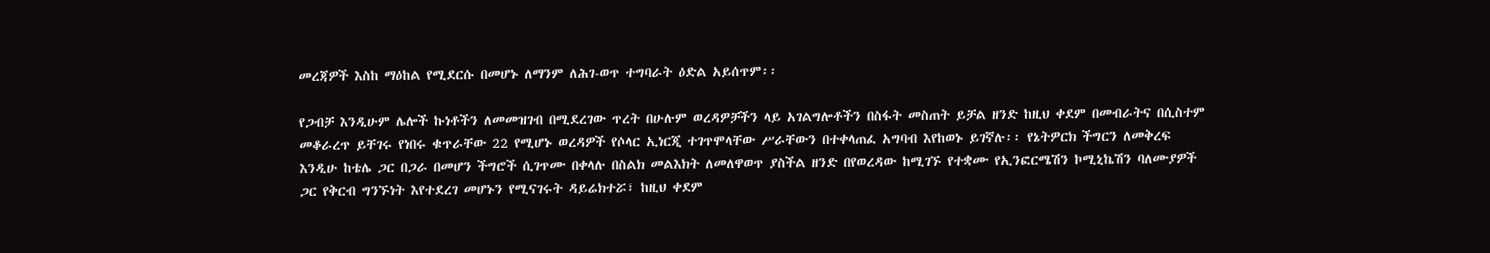መረጃዎች እስከ ማዕከል የሚደርሱ በመሆኑ ለማንም ለሕገ-ወጥ ተግባራት ዕድል አይሰጥም፡፡

የጋብቻ እንዲሁም ሌሎች ኩነቶችን ለመመዝገብ በሚደረገው ጥረት በሁሉም ወረዳዎቻችን ላይ አገልግሎቶችን በስፋት መስጠት ይቻል ዘንድ ከዚህ ቀደም በመብራትና በሲስተም መቆራረጥ ይቸገሩ የነበሩ ቁጥራቸው 22 የሚሆኑ ወረዳዎች የሶላር ኢነርጂ ተገጥሞላቸው ሥራቸውን በተቀላጠፈ አግባብ እየከወኑ ይገኛሉ፡፡ የኔትዎርክ ችግርን ለመቅረፍ እንዲሁ ከቴሌ ጋር በጋራ በመሆን ችግሮች ሲገጥሙ በቀላሉ በስልክ መልእክት ለመለዋወጥ ያስችል ዘንድ በየወረዳው ከሚገኙ የተቋሙ የኢንፎርሜሽን ኮሚኒኬሽን ባለሙያዎች ጋር የቅርብ ግንኙነት እየተደረገ መሆኑን የሚናገሩት ዳይሬክተሯ፣ ከዚህ ቀደም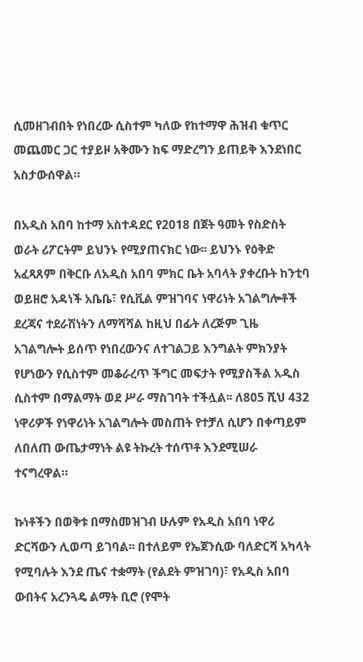ሲመዘገብበት የነበረው ሲስተም ካለው የከተማዋ ሕዝብ ቁጥር መጨመር ጋር ተያይዞ አቅሙን ከፍ ማድረግን ይጠይቅ እንደነበር አስታውሰዋል።

በአዲስ አበባ ከተማ አስተዳደር የ2018 በጀት ዓመት የስድስት ወራት ሪፖርትም ይህንኑ የሚያጠናክር ነው፡፡ ይህንኑ የዕቅድ አፈጻጸም በቅርቡ ለአዲስ አበባ ምክር ቤት አባላት ያቀረቡት ከንቲባ ወይዘሮ አዳነች አቤቤ፣ የሲቪል ምዝገባና ነዋሪነት አገልግሎቶች ደረጃና ተደራሽነትን ለማሻሻል ከዚህ በፊት ለረጅም ጊዜ አገልግሎት ይሰጥ የነበረውንና ለተገልጋይ እንግልት ምክንያት የሆነውን የሲስተም መቆራረጥ ችግር መፍታት የሚያስችል አዲስ ሲስተም በማልማት ወደ ሥራ ማስገባት ተችሏል፡፡ ለ805 ሺህ 432 ነዋሪዎች የነዋሪነት አገልግሎት መስጠት የተቻለ ሲሆን በቀጣይም ለበለጠ ውጤታማነት ልዩ ትኩረት ተሰጥቶ እንደሚሠራ ተናግረዋል።

ኩነቶችን በወቅቱ በማስመዝገብ ሁሉም የአዲስ አበባ ነዋሪ ድርሻውን ሊወጣ ይገባል፡፡ በተለይም የኤጀንሲው ባለድርሻ አካላት የሚባሉት እንደ ጤና ተቋማት (የልደት ምዝገባ)፣ የአዲስ አበባ ውበትና አረንጓዴ ልማት ቢሮ (የሞት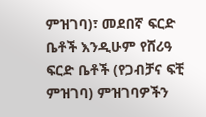ምዝገባ)፣ መደበኛ ፍርድ ቤቶች እንዲሁም የሸሪዓ ፍርድ ቤቶች (የጋብቻና ፍቺ ምዝገባ) ምዝገባዎችን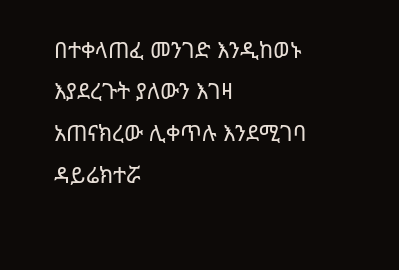በተቀላጠፈ መንገድ እንዲከወኑ እያደረጉት ያለውን እገዛ አጠናክረው ሊቀጥሉ እንደሚገባ ዳይሬክተሯ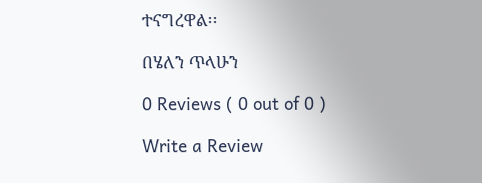ተናግረዋል፡፡

በሄለን ጥላሁን

0 Reviews ( 0 out of 0 )

Write a Review